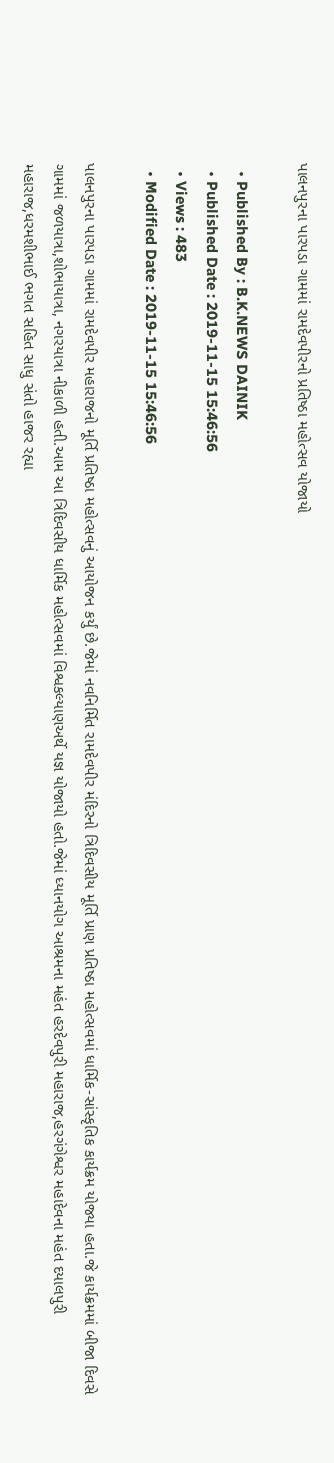પાલનપુરના પારપડા ગામમાં રામદેવપીરનો પ્રતિષ્ઠા મહોત્સવ યોજાયો

  • Published By : B.K.NEWS DAINIK
  • Published Date : 2019-11-15 15:46:56
  • Views : 483
  • Modified Date : 2019-11-15 15:46:56

પાલનપુરના પારપડા ગામમાં રામદેવપીર મહારાજનો મૂર્તિ પ્રતિષ્ઠા મહોત્સવનું આયોજન કર્યું છે.જેમાં નવનિર્મિત રામદેવપીર મંદિરનો ત્રિદિવસીય મૂર્તિ પ્રાણ પ્રતિષ્ઠા મહોત્સવમાં ધાર્મિક-સાંસ્કૃતિક કાર્યક્રમ યોજ્યા હતા.જે કાર્યક્રમમાં બીજા દિવસે ગામમાં જળયાત્રા,શોભાયાત્રા, નગરયાત્રા નીકાળી હતી.આમ આ ત્રિદિવસીય ધાર્મિક મહોત્સવમાં વિશ્વકલ્યાણઅર્થે યજ્ઞ યોજાયો હતો.જેમાં ધ્યાનયોગ આશ્રમના મહંત હરદેવપુરી મહારાજ,હરગંગેશ્વર મહાદેવના મહંત દયાલપુરી મહારાજ,ધરમશીભાઈ ભગત સહિત સાધુ સંતો હાજર રહ્યા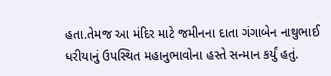હતા.તેમજ આ મંદિર માટે જમીનના દાતા ગંગાબેન નાથુભાઈ ધરીયાનું ઉપસ્થિત મહાનુભાવોના હસ્તે સન્માન કર્યું હતું.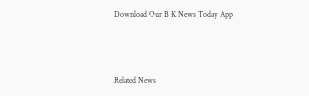Download Our B K News Today App



Related News